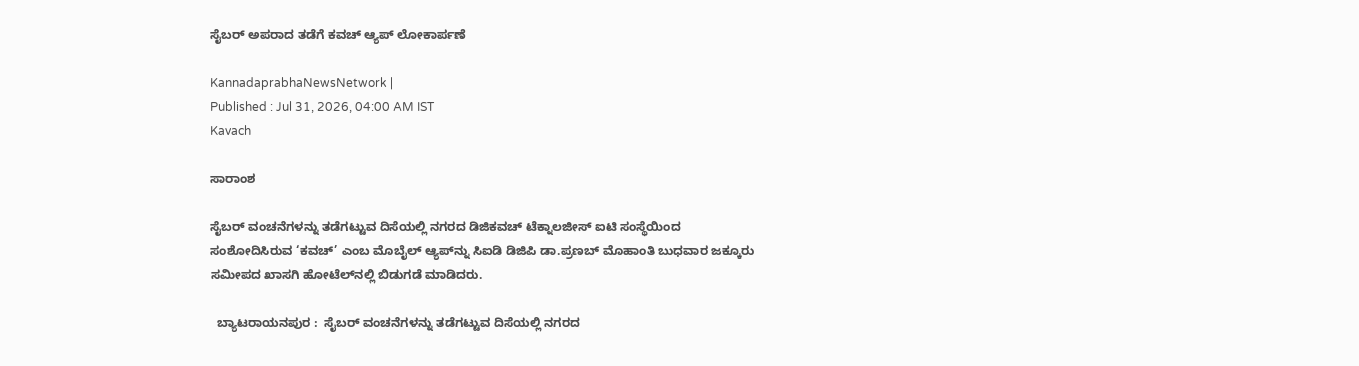ಸೈಬರ್ ಅಪರಾದ ತಡೆಗೆ ಕವಚ್ ಆ್ಯಪ್ ಲೋಕಾರ್ಪಣೆ

KannadaprabhaNewsNetwork |
Published : Jul 31, 2026, 04:00 AM IST
Kavach

ಸಾರಾಂಶ

ಸೈಬರ್ ವಂಚನೆಗಳನ್ನು ತಡೆಗಟ್ಟುವ ದಿಸೆಯಲ್ಲಿ ನಗರದ ಡಿಜಿಕವಚ್ ಟೆಕ್ನಾಲಜೀಸ್ ಐಟಿ ಸಂಸ್ಥೆಯಿಂದ ಸಂಶೋದಿಸಿರುವ ‘ಕವಚ್’ ಎಂಬ ಮೊಬೈಲ್ ಆ್ಯಪ್‌ನ್ನು ಸಿಐಡಿ ಡಿಜಿಪಿ ಡಾ.ಪ್ರಣಬ್ ಮೊಹಾಂತಿ ಬುಧವಾರ ಜಕ್ಕೂರು ಸಮೀಪದ ಖಾಸಗಿ ಹೋಟೆಲ್‌ನಲ್ಲಿ ಬಿಡುಗಡೆ ಮಾಡಿದರು.

  ಬ್ಯಾಟರಾಯನಪುರ :  ಸೈಬರ್ ವಂಚನೆಗಳನ್ನು ತಡೆಗಟ್ಟುವ ದಿಸೆಯಲ್ಲಿ ನಗರದ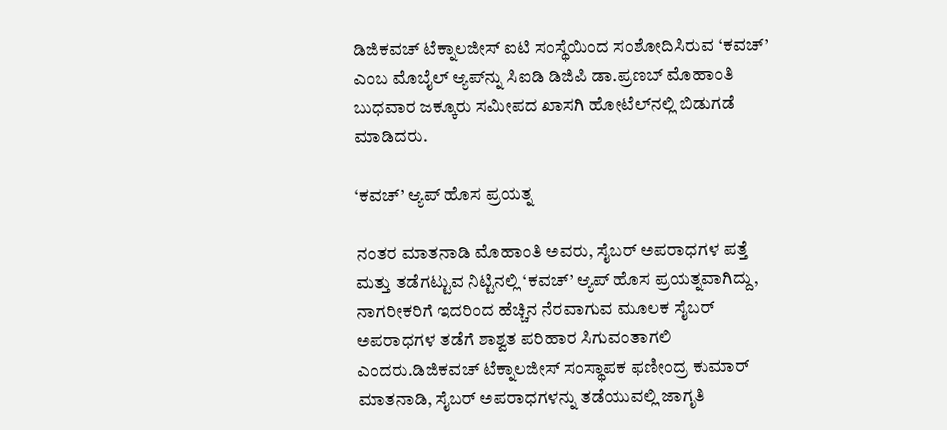ಡಿಜಿಕವಚ್ ಟೆಕ್ನಾಲಜೀಸ್ ಐಟಿ ಸಂಸ್ಥೆಯಿಂದ ಸಂಶೋದಿಸಿರುವ ‘ಕವಚ್’ ಎಂಬ ಮೊಬೈಲ್ ಆ್ಯಪ್‌ನ್ನು ಸಿಐಡಿ ಡಿಜಿಪಿ ಡಾ.ಪ್ರಣಬ್ ಮೊಹಾಂತಿ ಬುಧವಾರ ಜಕ್ಕೂರು ಸಮೀಪದ ಖಾಸಗಿ ಹೋಟೆಲ್‌ನಲ್ಲಿ ಬಿಡುಗಡೆ ಮಾಡಿದರು.

‘ಕವಚ್‌’ ಆ್ಯಪ್‌ ಹೊಸ‌ ಪ್ರಯತ್ನ

ನಂತರ ಮಾತನಾಡಿ ಮೊಹಾಂತಿ ಅವರು, ಸೈಬರ್ ಅಪರಾಧಗಳ ಪತ್ತೆ ಮತ್ತು ತಡೆಗಟ್ಟುವ ನಿಟ್ಟಿನಲ್ಲಿ ‘ಕವಚ್‌’ ಆ್ಯಪ್‌ ಹೊಸ‌ ಪ್ರಯತ್ನವಾಗಿದ್ದು, ನಾಗರೀಕರಿಗೆ ಇದರಿಂದ ಹೆಚ್ಚಿನ‌ ನೆರವಾಗುವ ಮೂಲಕ ಸೈಬರ್ ಅಪರಾಧಗಳ ತಡೆಗೆ ಶಾಶ್ವತ ಪರಿಹಾರ ಸಿಗುವಂತಾಗಲಿ ಎಂದರು.ಡಿಜಿಕವಚ್ ಟೆಕ್ನಾಲಜೀಸ್ ಸಂಸ್ಥಾಪಕ ಫಣೀಂದ್ರ ಕುಮಾರ್ ಮಾತನಾಡಿ, ಸೈಬರ್ ಅಪರಾಧಗಳನ್ನು ತಡೆಯುವಲ್ಲಿ ಜಾಗೃತಿ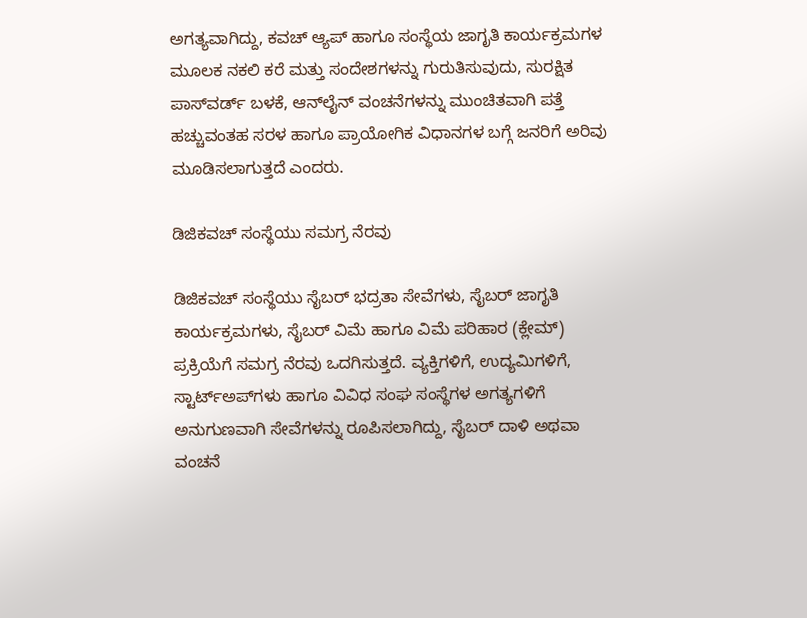ಅಗತ್ಯವಾಗಿದ್ದು, ಕವಚ್ ಆ್ಯಪ್ ಹಾಗೂ ಸಂಸ್ಥೆಯ ಜಾಗೃತಿ ಕಾರ್ಯಕ್ರಮಗಳ ಮೂಲಕ ನಕಲಿ ಕರೆ ಮತ್ತು ಸಂದೇಶಗಳನ್ನು ಗುರುತಿಸುವುದು, ಸುರಕ್ಷಿತ ಪಾಸ್‌ವರ್ಡ್ ಬಳಕೆ, ಆನ್‌ಲೈನ್ ವಂಚನೆಗಳನ್ನು ಮುಂಚಿತವಾಗಿ ಪತ್ತೆ ಹಚ್ಚುವಂತಹ ಸರಳ ಹಾಗೂ ಪ್ರಾಯೋಗಿಕ ವಿಧಾನಗಳ ಬಗ್ಗೆ ಜನರಿಗೆ ಅರಿವು ಮೂಡಿಸಲಾಗುತ್ತದೆ ಎಂದರು.

ಡಿಜಿಕವಚ್ ಸಂಸ್ಥೆಯು ಸಮಗ್ರ ನೆರವು

ಡಿಜಿಕವಚ್ ಸಂಸ್ಥೆಯು ಸೈಬರ್ ಭದ್ರತಾ ಸೇವೆಗಳು, ಸೈಬರ್ ಜಾಗೃತಿ ಕಾರ್ಯಕ್ರಮಗಳು, ಸೈಬರ್ ವಿಮೆ ಹಾಗೂ ವಿಮೆ ಪರಿಹಾರ (ಕ್ಲೇಮ್) ಪ್ರಕ್ರಿಯೆಗೆ ಸಮಗ್ರ ನೆರವು ಒದಗಿಸುತ್ತದೆ. ವ್ಯಕ್ತಿಗಳಿಗೆ, ಉದ್ಯಮಿಗಳಿಗೆ, ಸ್ಟಾರ್ಟ್‌ಅಪ್‌ಗಳು ಹಾಗೂ ವಿವಿಧ ಸಂಘ ಸಂಸ್ಥೆಗಳ ಅಗತ್ಯಗಳಿಗೆ ಅನುಗುಣವಾಗಿ ಸೇವೆಗಳನ್ನು ರೂಪಿಸಲಾಗಿದ್ದು, ಸೈಬರ್ ದಾಳಿ ಅಥವಾ ವಂಚನೆ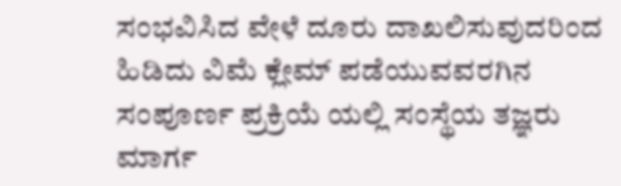ಸಂಭವಿಸಿದ ವೇಳೆ ದೂರು ದಾಖಲಿಸುವುದರಿಂದ ಹಿಡಿದು ವಿಮೆ ಕ್ಲೇಮ್ ಪಡೆಯುವವರಗಿನ ಸಂಪೂರ್ಣ ಪ್ರಕ್ರಿಯೆ ಯಲ್ಲಿ ಸಂಸ್ಥೆಯ ತಜ್ಞರು ಮಾರ್ಗ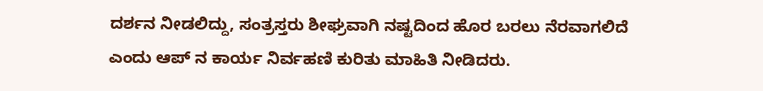ದರ್ಶನ ನೀಡಲಿದ್ದು, ಸಂತ್ರಸ್ತರು ಶೀಘ್ರವಾಗಿ ನಷ್ಟದಿಂದ ಹೊರ ಬರಲು ನೆರವಾಗಲಿದೆ ಎಂದು ಆಪ್ ನ ಕಾರ್ಯ ನಿರ್ವಹಣಿ ಕುರಿತು ಮಾಹಿತಿ ನೀಡಿದರು.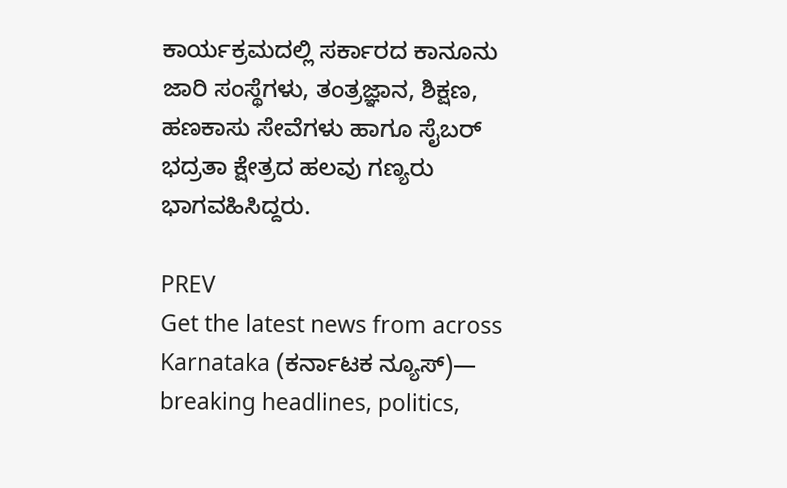ಕಾರ್ಯಕ್ರಮದಲ್ಲಿ ಸರ್ಕಾರದ ಕಾನೂನು ಜಾರಿ ಸಂಸ್ಥೆಗಳು, ತಂತ್ರಜ್ಞಾನ, ಶಿಕ್ಷಣ, ಹಣಕಾಸು ಸೇವೆಗಳು ಹಾಗೂ ಸೈಬರ್ ಭದ್ರತಾ ಕ್ಷೇತ್ರದ ಹಲವು ಗಣ್ಯರು ಭಾಗವಹಿಸಿದ್ದರು.

PREV
Get the latest news from across Karnataka (ಕರ್ನಾಟಕ ನ್ಯೂಸ್)— breaking headlines, politics,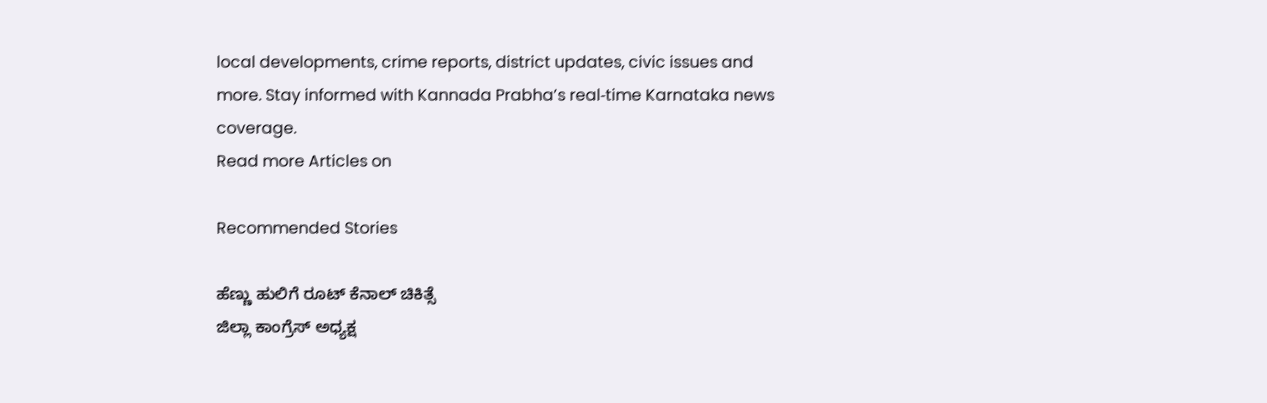local developments, crime reports, district updates, civic issues and more. Stay informed with Kannada Prabha’s real‑time Karnataka news coverage.
Read more Articles on

Recommended Stories

ಹೆಣ್ಣು ಹುಲಿಗೆ ರೂಟ್ ಕೆನಾಲ್‌ ಚಿಕಿತ್ಸೆ
ಜಿಲ್ಲಾ ಕಾಂಗ್ರೆಸ್ ಅಧ್ಯಕ್ಷ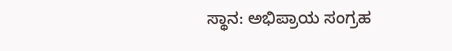ಸ್ಥಾನ: ಅಭಿಪ್ರಾಯ ಸಂಗ್ರಹ